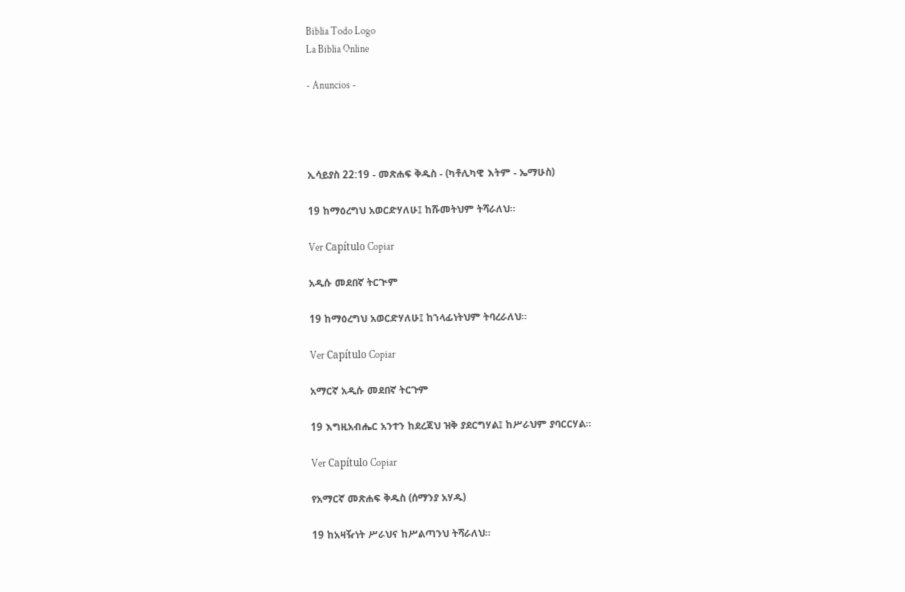Biblia Todo Logo
La Biblia Online

- Anuncios -




ኢሳይያስ 22:19 - መጽሐፍ ቅዱስ - (ካቶሊካዊ እትም - ኤማሁስ)

19 ከማዕረግህ አወርድሃለሁ፤ ከሹመትህም ትሻራለህ።

Ver Capítulo Copiar

አዲሱ መደበኛ ትርጒም

19 ከማዕረግህ አወርድሃለሁ፤ ከኀላፊነትህም ትባረራለህ።

Ver Capítulo Copiar

አማርኛ አዲሱ መደበኛ ትርጉም

19 እግዚአብሔር አንተን ከደረጃህ ዝቅ ያደርግሃል፤ ከሥራህም ያባርርሃል።

Ver Capítulo Copiar

የአማርኛ መጽሐፍ ቅዱስ (ሰማንያ አሃዱ)

19 ከአዛዥነት ሥራህና ከሥልጣንህ ትሻራለህ።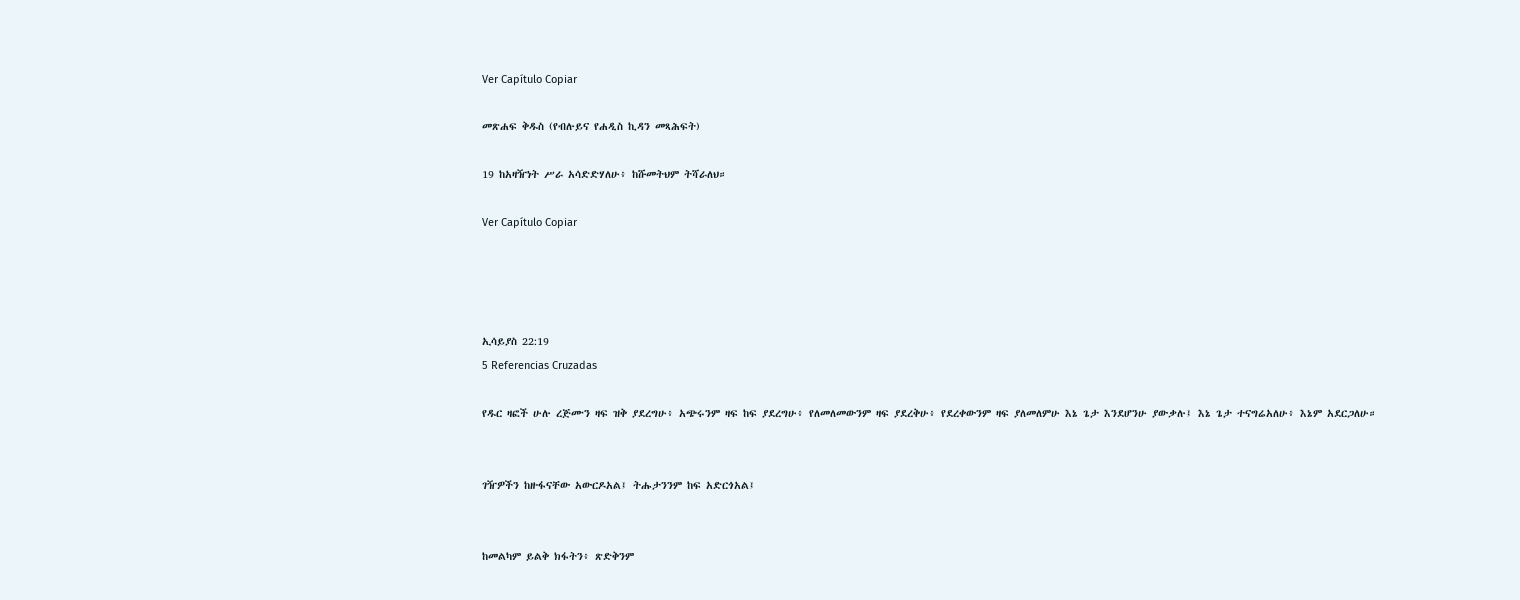Ver Capítulo Copiar

መጽሐፍ ቅዱስ (የብሉይና የሐዲስ ኪዳን መጻሕፍት)

19 ከአዛዥነት ሥራ አሳድድሃለሁ፥ ከሹመትህም ትሻራለህ።

Ver Capítulo Copiar




ኢሳይያስ 22:19
5 Referencias Cruzadas

የዱር ዛፎች ሁሉ ረጅሙን ዛፍ ዝቅ ያደረግሁ፥ አጭሩንም ዛፍ ከፍ ያደረግሁ፥ የለመለመውንም ዛፍ ያደረቅሁ፥ የደረቀውንም ዛፍ ያለመለምሁ እኔ ጌታ እንደሆንሁ ያውቃሉ፤ እኔ ጌታ ተናግሬአለሁ፥ እኔም አደርጋለሁ።


ገዥዎችን ከዙፋናቸው አውርዶአል፤ ትሑታንንም ከፍ አድርጎአል፤


ከመልካም ይልቅ ክፋትን፥ ጽድቅንም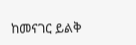ከመናገር ይልቅ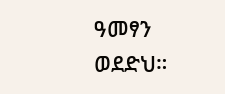ዓመፃን ወደድህ።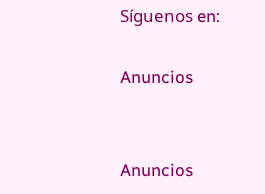Síguenos en:

Anuncios


Anuncios